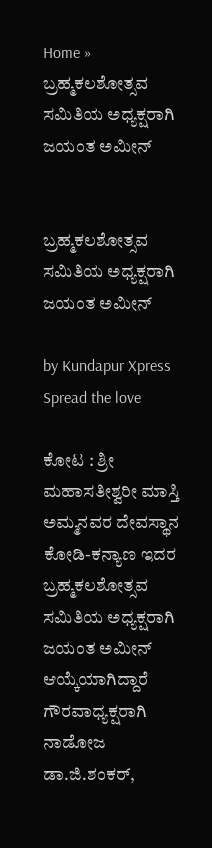Home » ಬ್ರಹ್ಮಕಲಶೋತ್ಸವ ಸಮಿತಿಯ ಅಧ್ಯಕ್ಷರಾಗಿ ಜಯಂತ ಅಮೀನ್


ಬ್ರಹ್ಮಕಲಶೋತ್ಸವ ಸಮಿತಿಯ ಅಧ್ಯಕ್ಷರಾಗಿ ಜಯಂತ ಅಮೀನ್

by Kundapur Xpress
Spread the love

ಕೋಟ : ಶ್ರೀ ಮಹಾಸತೀಶ್ವರೀ ಮಾಸ್ತಿ ಅಮ್ಮನವರ ದೇವಸ್ಥಾನ ಕೋಡಿ-ಕನ್ಯಾಣ ಇದರ ಬ್ರಹ್ಮಕಲಶೋತ್ಸವ ಸಮಿತಿಯ ಅಧ್ಯಕ್ಷರಾಗಿ ಜಯಂತ ಅಮೀನ್ ಆಯ್ಕೆಯಾಗಿದ್ದಾರೆ
ಗೌರವಾಧ್ಯಕ್ಷರಾಗಿ ನಾಡೋಜ ಡಾ.ಜಿ.ಶಂಕರ್,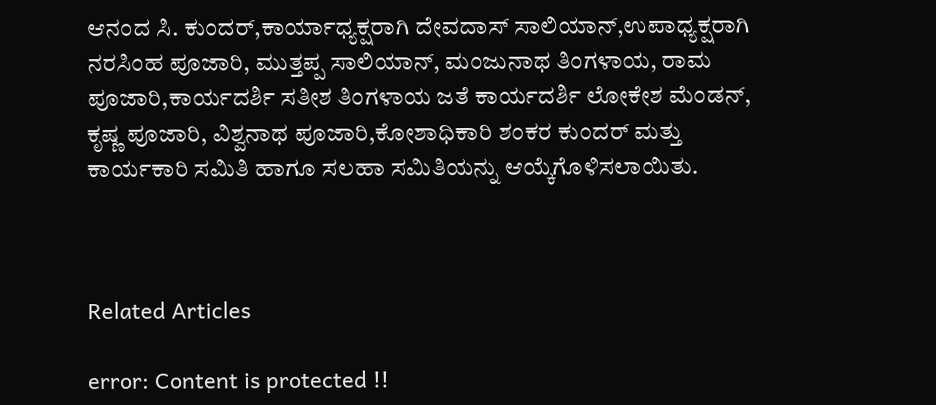ಆನಂದ ಸಿ. ಕುಂದರ್,ಕಾರ್ಯಾಧ್ಯಕ್ಷರಾಗಿ ದೇವದಾಸ್ ಸಾಲಿಯಾನ್,ಉಪಾಧ್ಯಕ್ಷರಾಗಿ ನರಸಿಂಹ ಪೂಜಾರಿ, ಮುತ್ತಪ್ಪ ಸಾಲಿಯಾನ್, ಮಂಜುನಾಥ ತಿಂಗಳಾಯ, ರಾಮ ಪೂಜಾರಿ,ಕಾರ್ಯದರ್ಶಿ ಸತೀಶ ತಿಂಗಳಾಯ ಜತೆ ಕಾರ್ಯದರ್ಶಿ ಲೋಕೇಶ ಮೆಂಡನ್, ಕೃಷ್ಣ ಪೂಜಾರಿ, ವಿಶ್ವನಾಥ ಪೂಜಾರಿ,ಕೋಶಾಧಿಕಾರಿ ಶಂಕರ ಕುಂದರ್ ಮತ್ತು ಕಾರ್ಯಕಾರಿ ಸಮಿತಿ ಹಾಗೂ ಸಲಹಾ ಸಮಿತಿಯನ್ನು ಆಯ್ಕೆಗೊಳಿಸಲಾಯಿತು.



Related Articles

error: Content is protected !!